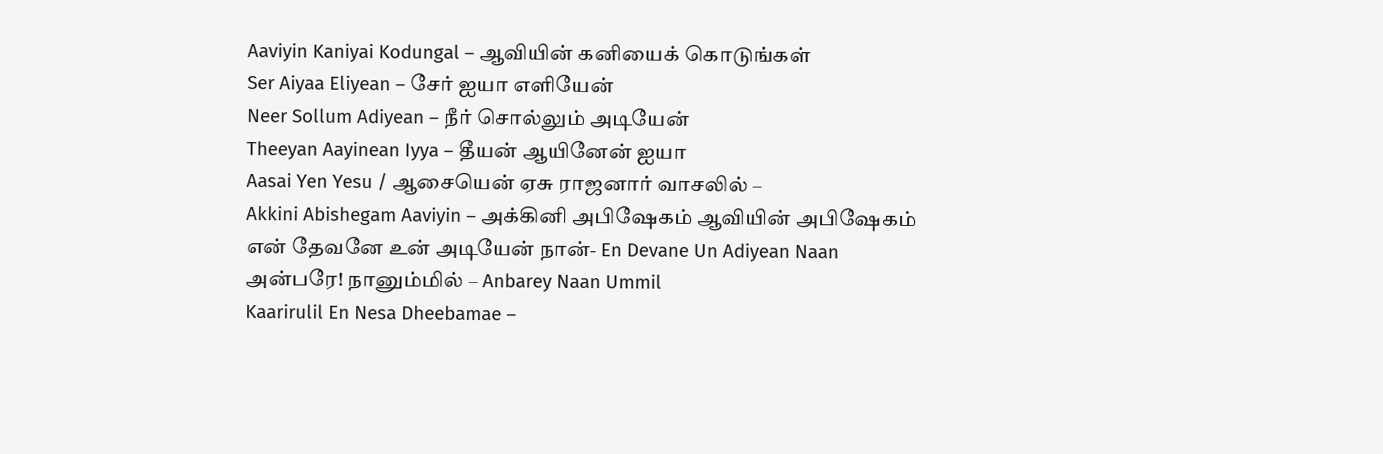Aaviyin Kaniyai Kodungal – ஆவியின் கனியைக் கொடுங்கள்
Ser Aiyaa Eliyean – சேர் ஐயா எளியேன்
Neer Sollum Adiyean – நீர் சொல்லும் அடியேன்
Theeyan Aayinean Iyya – தீயன் ஆயினேன் ஐயா
Aasai Yen Yesu / ஆசையென் ஏசு ராஜனார் வாசலில் –
Akkini Abishegam Aaviyin – அக்கினி அபிஷேகம் ஆவியின் அபிஷேகம்
என் தேவனே உன் அடியேன் நான்- En Devane Un Adiyean Naan
அன்பரே! நானும்மில் – Anbarey Naan Ummil
Kaarirulil En Nesa Dheebamae –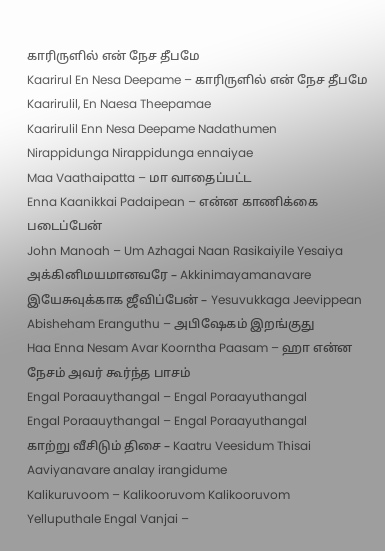காரிருளில் என் நேச தீபமே
Kaarirul En Nesa Deepame – காரிருளில் என் நேச தீபமே
Kaarirulil, En Naesa Theepamae
Kaarirulil Enn Nesa Deepame Nadathumen
Nirappidunga Nirappidunga ennaiyae
Maa Vaathaipatta – மா வாதைப்பட்ட
Enna Kaanikkai Padaipean – என்ன காணிக்கை படைப்பேன்
John Manoah – Um Azhagai Naan Rasikaiyile Yesaiya
அக்கினிமயமானவரே – Akkinimayamanavare
இயேசுவுக்காக ஜீவிப்பேன் – Yesuvukkaga Jeevippean
Abisheham Eranguthu – அபிஷேகம் இறங்குது
Haa Enna Nesam Avar Koorntha Paasam – ஹா என்ன நேசம் அவர் கூர்ந்த பாசம்
Engal Poraauythangal – Engal Poraayuthangal
Engal Poraauythangal – Engal Poraayuthangal
காற்று வீசிடும் திசை – Kaatru Veesidum Thisai
Aaviyanavare analay irangidume
Kalikuruvoom – Kalikooruvom Kalikooruvom
Yelluputhale Engal Vanjai –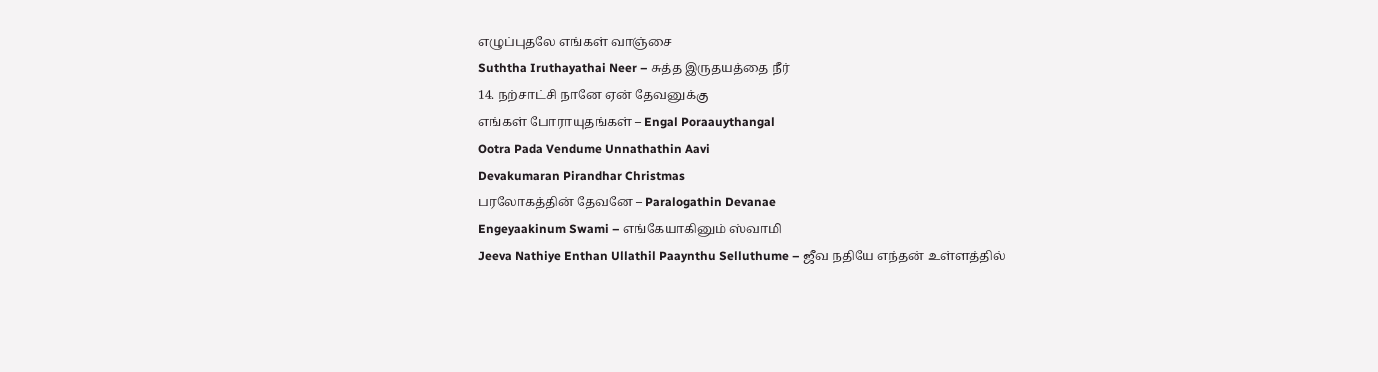எழுப்புதலே எங்கள் வாஞ்சை
Suththa Iruthayathai Neer – சுத்த இருதயத்தை நீர்
14. நற்சாட்சி நானே ஏன் தேவனுக்கு
எங்கள் போராயுதங்கள் – Engal Poraauythangal
Ootra Pada Vendume Unnathathin Aavi
Devakumaran Pirandhar Christmas
பரலோகத்தின் தேவனே – Paralogathin Devanae
Engeyaakinum Swami – எங்கேயாகினும் ஸ்வாமி
Jeeva Nathiye Enthan Ullathil Paaynthu Selluthume – ஜீவ நதியே எந்தன் உள்ளத்தில்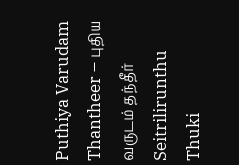Puthiya Varudam Thantheer – புதிய வருடம் தந்தீர்
Seitrilirunthu Thuki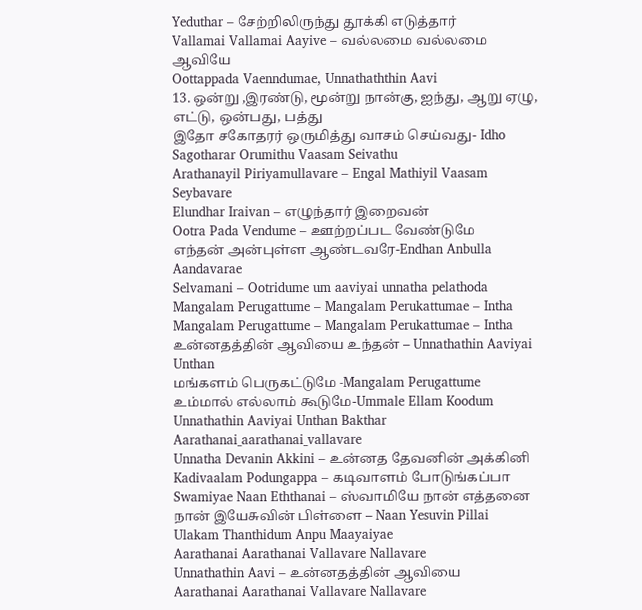Yeduthar – சேற்றிலிருந்து தூக்கி எடுத்தார்
Vallamai Vallamai Aayive – வல்லமை வல்லமை ஆவியே
Oottappada Vaenndumae, Unnathaththin Aavi
13. ஒன்று ,இரண்டு, மூன்று நான்கு, ஐந்து, ஆறு ஏழு, எட்டு, ஒன்பது, பத்து
இதோ சகோதரர் ஒருமித்து வாசம் செய்வது- Idho Sagotharar Orumithu Vaasam Seivathu
Arathanayil Piriyamullavare – Engal Mathiyil Vaasam Seybavare
Elundhar Iraivan – எழுந்தார் இறைவன்
Ootra Pada Vendume – ஊற்றப்பட வேண்டுமே
எந்தன் அன்புள்ள ஆண்டவரே-Endhan Anbulla Aandavarae
Selvamani – Ootridume um aaviyai unnatha pelathoda
Mangalam Perugattume – Mangalam Perukattumae – Intha
Mangalam Perugattume – Mangalam Perukattumae – Intha
உன்னதத்தின் ஆவியை உந்தன் – Unnathathin Aaviyai Unthan
மங்களம் பெருகட்டுமே -Mangalam Perugattume
உம்மால் எல்லாம் கூடுமே-Ummale Ellam Koodum
Unnathathin Aaviyai Unthan Bakthar
Aarathanai_aarathanai_vallavare
Unnatha Devanin Akkini – உன்னத தேவனின் அக்கினி
Kadivaalam Podungappa – கடிவாளம் போடுங்கப்பா
Swamiyae Naan Eththanai – ஸ்வாமியே நான் எத்தனை
நான் இயேசுவின் பிள்ளை – Naan Yesuvin Pillai
Ulakam Thanthidum Anpu Maayaiyae
Aarathanai Aarathanai Vallavare Nallavare
Unnathathin Aavi – உன்னதத்தின் ஆவியை
Aarathanai Aarathanai Vallavare Nallavare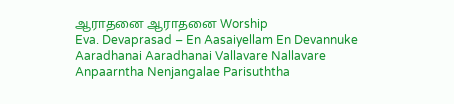ஆராதனை ஆராதனை Worship
Eva. Devaprasad – En Aasaiyellam En Devannuke
Aaradhanai Aaradhanai Vallavare Nallavare
Anpaarntha Nenjangalae Parisuththa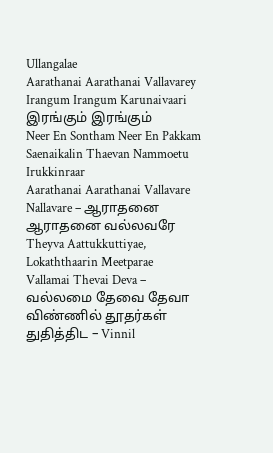Ullangalae
Aarathanai Aarathanai Vallavarey
Irangum Irangum Karunaivaari இரங்கும் இரங்கும்
Neer En Sontham Neer En Pakkam
Saenaikalin Thaevan Nammoetu Irukkinraar
Aarathanai Aarathanai Vallavare Nallavare – ஆராதனை ஆராதனை வல்லவரே
Theyva Aattukkuttiyae, Lokaththaarin Meetparae
Vallamai Thevai Deva – வல்லமை தேவை தேவா
விண்ணில் தூதர்கள் துதித்திட – Vinnil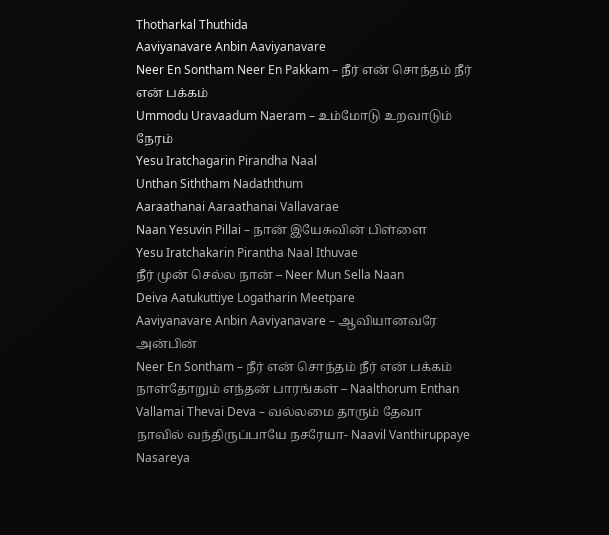Thotharkal Thuthida
Aaviyanavare Anbin Aaviyanavare
Neer En Sontham Neer En Pakkam – நீர் என் சொந்தம் நீர் என் பக்கம்
Ummodu Uravaadum Naeram – உம்மோடு உறவாடும் நேரம்
Yesu Iratchagarin Pirandha Naal
Unthan Siththam Nadaththum
Aaraathanai Aaraathanai Vallavarae
Naan Yesuvin Pillai – நான் இயேசுவின் பிள்ளை
Yesu Iratchakarin Pirantha Naal Ithuvae
நீர் முன் செல்ல நான் – Neer Mun Sella Naan
Deiva Aatukuttiye Logatharin Meetpare
Aaviyanavare Anbin Aaviyanavare – ஆவியானவரே அன்பின்
Neer En Sontham – நீர் என் சொந்தம் நீர் என் பக்கம்
நாள்தோறும் எந்தன் பாரங்கள் – Naalthorum Enthan
Vallamai Thevai Deva – வல்லமை தாரும் தேவா
நாவில் வந்திருப்பாயே நசரேயா- Naavil Vanthiruppaye Nasareya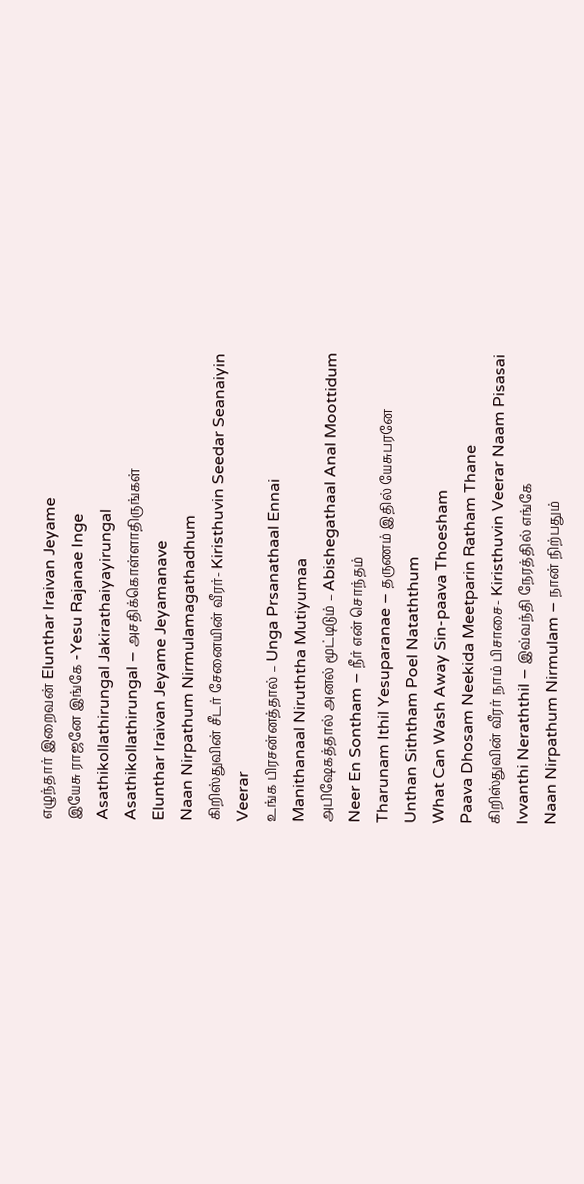எழுந்தார் இறைவன் Elunthar Iraivan Jeyame
இயேசு ராஜனே இங்கே -Yesu Rajanae Inge
Asathikollathirungal Jakirathaiyayirungal
Asathikollathirungal – அசதிக்கொள்ளாதிருங்கள்
Elunthar Iraivan Jeyame Jeyamanave
Naan Nirpathum Nirmulamagathadhum
கிறிஸ்துவின் சீடர் சேனையின் வீரர்- Kiristhuvin Seedar Seanaiyin Veerar
உங்க பிரசன்னத்தால் – Unga Prsanathaal Ennai
Manithanaal Niruththa Mutiyumaa
அபிஷேகத்தால் அனல் மூட்டிடும் – Abishegathaal Anal Moottidum
Neer En Sontham – நீர் என் சொந்தம்
Tharunam Ithil Yesuparanae – தருணம் இதில் யேசுபரனே
Unthan Siththam Poel Nataththum
What Can Wash Away Sin-paava Thoesham
Paava Dhosam Neekida Meetparin Ratham Thane
கிறிஸ்துவின் வீரர் நாம் பிசாசை- Kiristhuvin Veerar Naam Pisasai
Ivvanthi Neraththil – இவ்வந்தி நேரத்தில் எங்கே
Naan Nirpathum Nirmulam – நான் நிற்பதும்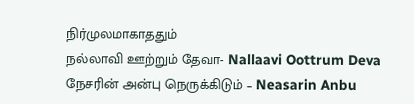நிர்முலமாகாததும்
நல்லாவி ஊற்றும் தேவா- Nallaavi Oottrum Deva
நேசரின் அன்பு நெருக்கிடும் – Neasarin Anbu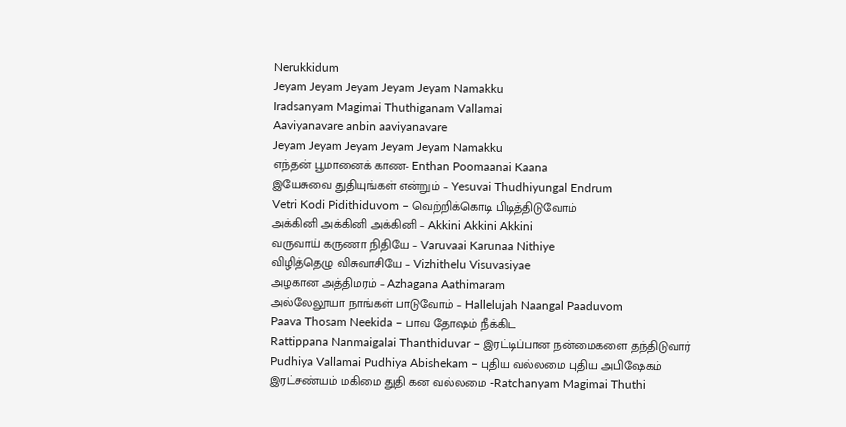Nerukkidum
Jeyam Jeyam Jeyam Jeyam Jeyam Namakku
Iradsanyam Magimai Thuthiganam Vallamai
Aaviyanavare anbin aaviyanavare
Jeyam Jeyam Jeyam Jeyam Jeyam Namakku
எந்தன் பூமானைக் காண- Enthan Poomaanai Kaana
இயேசுவை துதியுங்கள் என்றும் – Yesuvai Thudhiyungal Endrum
Vetri Kodi Pidithiduvom – வெற்றிக்கொடி பிடித்திடுவோம்
அக்கினி அக்கினி அக்கினி – Akkini Akkini Akkini
வருவாய் கருணா நிதியே – Varuvaai Karunaa Nithiye
விழித்தெழு விசுவாசியே – Vizhithelu Visuvasiyae
அழகான அத்திமரம் – Azhagana Aathimaram
அல்லேலூயா நாங்கள் பாடுவோம் – Hallelujah Naangal Paaduvom
Paava Thosam Neekida – பாவ தோஷம் நீக்கிட
Rattippana Nanmaigalai Thanthiduvar – இரட்டிப்பான நன்மைகளை தந்திடுவார்
Pudhiya Vallamai Pudhiya Abishekam – புதிய வல்லமை புதிய அபிஷேகம்
இரட்சண்யம் மகிமை துதி கன வல்லமை -Ratchanyam Magimai Thuthi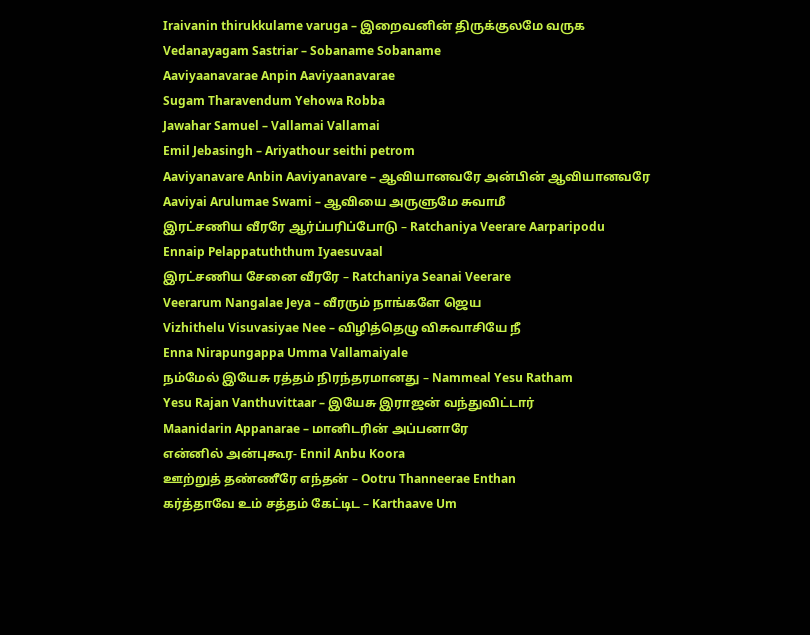Iraivanin thirukkulame varuga – இறைவனின் திருக்குலமே வருக
Vedanayagam Sastriar – Sobaname Sobaname
Aaviyaanavarae Anpin Aaviyaanavarae
Sugam Tharavendum Yehowa Robba
Jawahar Samuel – Vallamai Vallamai
Emil Jebasingh – Ariyathour seithi petrom
Aaviyanavare Anbin Aaviyanavare – ஆவியானவரே அன்பின் ஆவியானவரே
Aaviyai Arulumae Swami – ஆவியை அருளுமே சுவாமீ
இரட்சணிய வீரரே ஆர்ப்பரிப்போடு – Ratchaniya Veerare Aarparipodu
Ennaip Pelappatuththum Iyaesuvaal
இரட்சணிய சேனை வீரரே – Ratchaniya Seanai Veerare
Veerarum Nangalae Jeya – வீரரும் நாங்களே ஜெய
Vizhithelu Visuvasiyae Nee – விழித்தெழு விசுவாசியே நீ
Enna Nirapungappa Umma Vallamaiyale
நம்மேல் இயேசு ரத்தம் நிரந்தரமானது – Nammeal Yesu Ratham
Yesu Rajan Vanthuvittaar – இயேசு இராஜன் வந்துவிட்டார்
Maanidarin Appanarae – மானிடரின் அப்பனாரே
என்னில் அன்புகூர- Ennil Anbu Koora
ஊற்றுத் தண்ணீரே எந்தன் – Ootru Thanneerae Enthan
கர்த்தாவே உம் சத்தம் கேட்டிட – Karthaave Um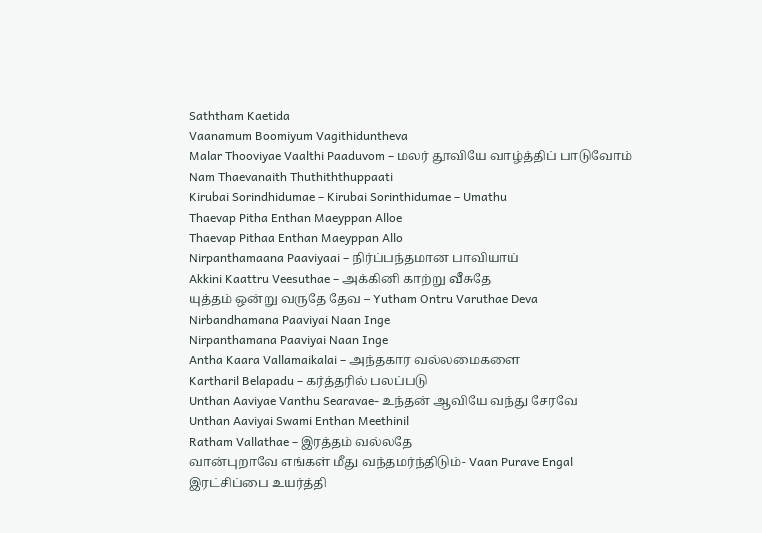Saththam Kaetida
Vaanamum Boomiyum Vagithiduntheva
Malar Thooviyae Vaalthi Paaduvom – மலர் தூவியே வாழ்த்திப் பாடுவோம்
Nam Thaevanaith Thuthiththuppaati
Kirubai Sorindhidumae – Kirubai Sorinthidumae – Umathu
Thaevap Pitha Enthan Maeyppan Alloe
Thaevap Pithaa Enthan Maeyppan Allo
Nirpanthamaana Paaviyaai – நிர்ப்பந்தமான பாவியாய்
Akkini Kaattru Veesuthae – அக்கினி காற்று வீசுதே
யுத்தம் ஒன்று வருதே தேவ – Yutham Ontru Varuthae Deva
Nirbandhamana Paaviyai Naan Inge
Nirpanthamana Paaviyai Naan Inge
Antha Kaara Vallamaikalai – அந்தகார வல்லமைகளை
Kartharil Belapadu – கர்த்தரில் பலப்படு
Unthan Aaviyae Vanthu Searavae- உந்தன் ஆவியே வந்து சேரவே
Unthan Aaviyai Swami Enthan Meethinil
Ratham Vallathae – இரத்தம் வல்லதே
வான்புறாவே எங்கள் மீது வந்தமர்ந்திடும்- Vaan Purave Engal
இரட்சிப்பை உயர்த்தி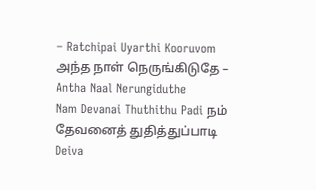– Ratchipai Uyarthi Kooruvom
அந்த நாள் நெருங்கிடுதே – Antha Naal Nerungiduthe
Nam Devanai Thuthithu Padi நம் தேவனைத் துதித்துப்பாடி
Deiva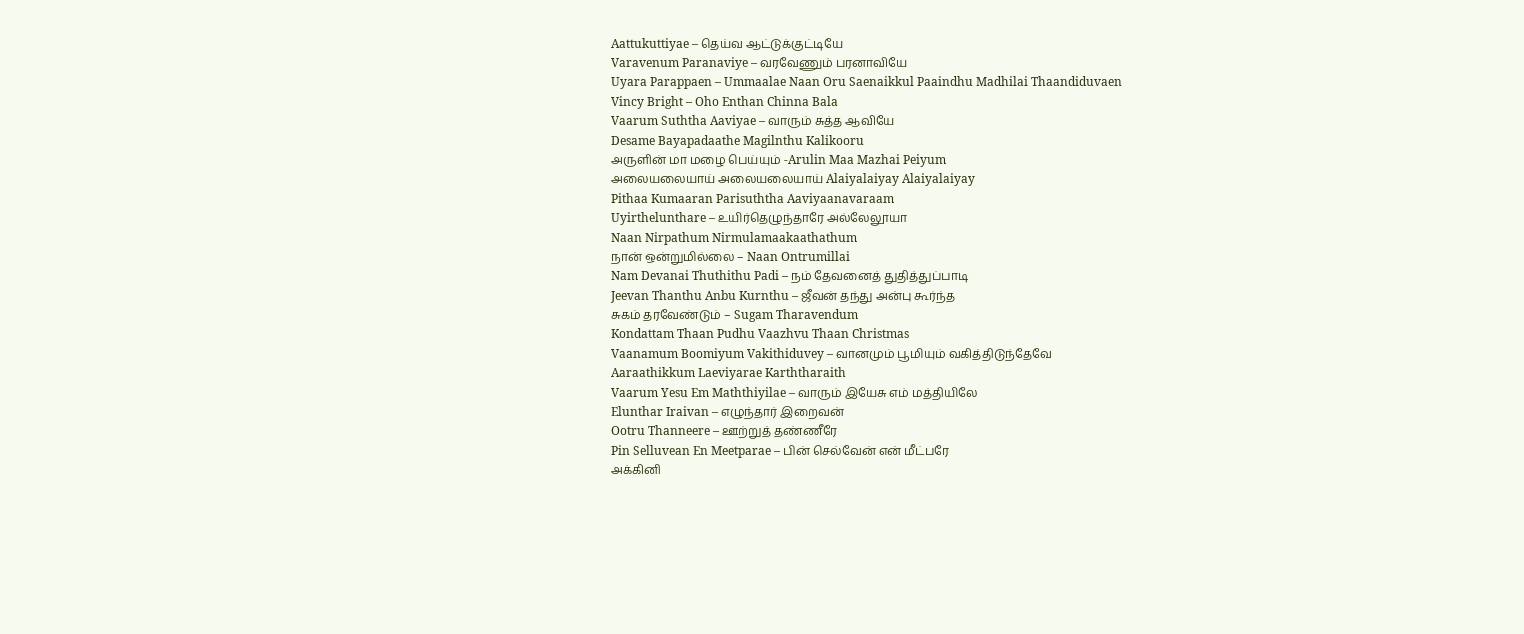Aattukuttiyae – தெய்வ ஆட்டுக்குட்டியே
Varavenum Paranaviye – வரவேணும் பரனாவியே
Uyara Parappaen – Ummaalae Naan Oru Saenaikkul Paaindhu Madhilai Thaandiduvaen
Vincy Bright – Oho Enthan Chinna Bala
Vaarum Suththa Aaviyae – வாரும் சுத்த ஆவியே
Desame Bayapadaathe Magilnthu Kalikooru
அருளின் மா மழை பெய்யும் -Arulin Maa Mazhai Peiyum
அலையலையாய் அலையலையாய் Alaiyalaiyay Alaiyalaiyay
Pithaa Kumaaran Parisuththa Aaviyaanavaraam
Uyirthelunthare – உயிர்தெழுந்தாரே அல்லேலூயா
Naan Nirpathum Nirmulamaakaathathum
நான் ஒன்றுமில்லை – Naan Ontrumillai
Nam Devanai Thuthithu Padi – நம் தேவனைத் துதித்துப்பாடி
Jeevan Thanthu Anbu Kurnthu – ஜீவன் தந்து அன்பு கூர்ந்த
சுகம் தரவேண்டும் – Sugam Tharavendum
Kondattam Thaan Pudhu Vaazhvu Thaan Christmas
Vaanamum Boomiyum Vakithiduvey – வானமும் பூமியும் வகித்திடுந்தேவே
Aaraathikkum Laeviyarae Karththaraith
Vaarum Yesu Em Maththiyilae – வாரும் இயேசு எம் மத்தியிலே
Elunthar Iraivan – எழுந்தார் இறைவன்
Ootru Thanneere – ஊற்றுத் தண்ணீரே
Pin Selluvean En Meetparae – பின் செல்வேன் என் மீட்பரே
அக்கினி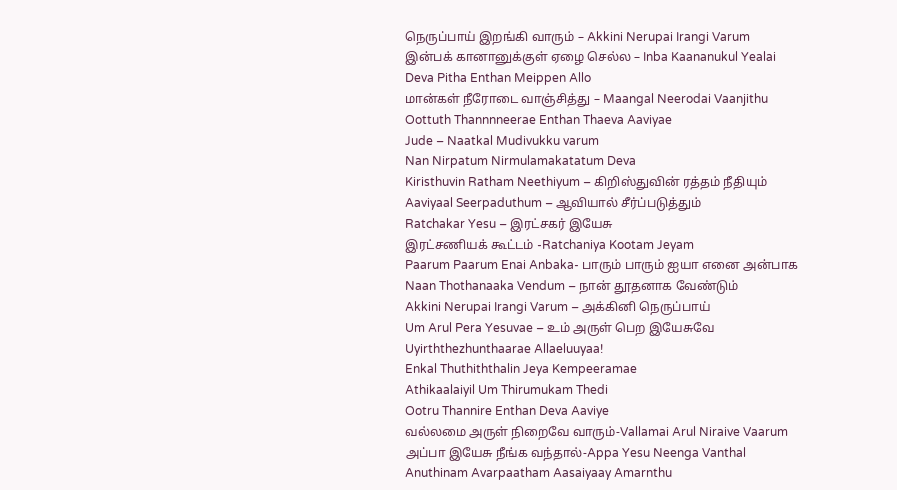நெருப்பாய் இறங்கி வாரும் – Akkini Nerupai Irangi Varum
இன்பக் கானானுக்குள் ஏழை செல்ல – Inba Kaananukul Yealai
Deva Pitha Enthan Meippen Allo
மான்கள் நீரோடை வாஞ்சித்து – Maangal Neerodai Vaanjithu
Oottuth Thannnneerae Enthan Thaeva Aaviyae
Jude – Naatkal Mudivukku varum
Nan Nirpatum Nirmulamakatatum Deva
Kiristhuvin Ratham Neethiyum – கிறிஸ்துவின் ரத்தம் நீதியும்
Aaviyaal Seerpaduthum – ஆவியால் சீர்ப்படுத்தும்
Ratchakar Yesu – இரட்சகர் இயேசு
இரட்சணியக் கூட்டம் -Ratchaniya Kootam Jeyam
Paarum Paarum Enai Anbaka- பாரும் பாரும் ஐயா எனை அன்பாக
Naan Thothanaaka Vendum – நான் தூதனாக வேண்டும்
Akkini Nerupai Irangi Varum – அக்கினி நெருப்பாய்
Um Arul Pera Yesuvae – உம் அருள் பெற இயேசுவே
Uyirththezhunthaarae Allaeluuyaa!
Enkal Thuthiththalin Jeya Kempeeramae
Athikaalaiyil Um Thirumukam Thedi
Ootru Thannire Enthan Deva Aaviye
வல்லமை அருள் நிறைவே வாரும்-Vallamai Arul Niraive Vaarum
அப்பா இயேசு நீங்க வந்தால்-Appa Yesu Neenga Vanthal
Anuthinam Avarpaatham Aasaiyaay Amarnthu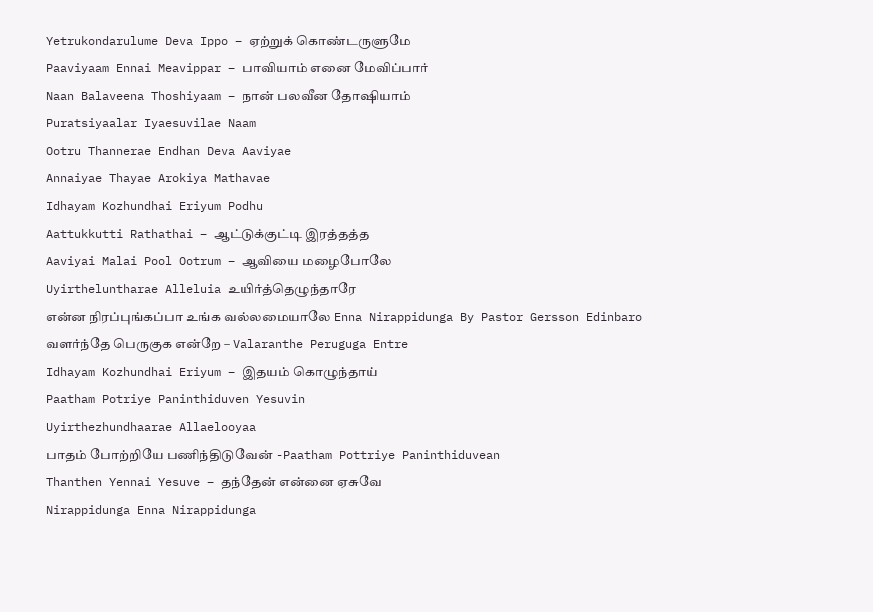Yetrukondarulume Deva Ippo – ஏற்றுக் கொண்டருளுமே
Paaviyaam Ennai Meavippar – பாவியாம் எனை மேவிப்பார்
Naan Balaveena Thoshiyaam – நான் பலவீன தோஷியாம்
Puratsiyaalar Iyaesuvilae Naam
Ootru Thannerae Endhan Deva Aaviyae
Annaiyae Thayae Arokiya Mathavae
Idhayam Kozhundhai Eriyum Podhu
Aattukkutti Rathathai – ஆட்டுக்குட்டி இரத்தத்த
Aaviyai Malai Pool Ootrum – ஆவியை மழைபோலே
Uyirtheluntharae Alleluia உயிர்த்தெழுந்தாரே
என்ன நிரப்புங்கப்பா உங்க வல்லமையாலே Enna Nirappidunga By Pastor Gersson Edinbaro
வளர்ந்தே பெருகுக என்றே – Valaranthe Peruguga Entre
Idhayam Kozhundhai Eriyum – இதயம் கொழுந்தாய்
Paatham Potriye Paninthiduven Yesuvin
Uyirthezhundhaarae Allaelooyaa
பாதம் போற்றியே பணிந்திடுவேன் -Paatham Pottriye Paninthiduvean
Thanthen Yennai Yesuve – தந்தேன் என்னை ஏசுவே
Nirappidunga Enna Nirappidunga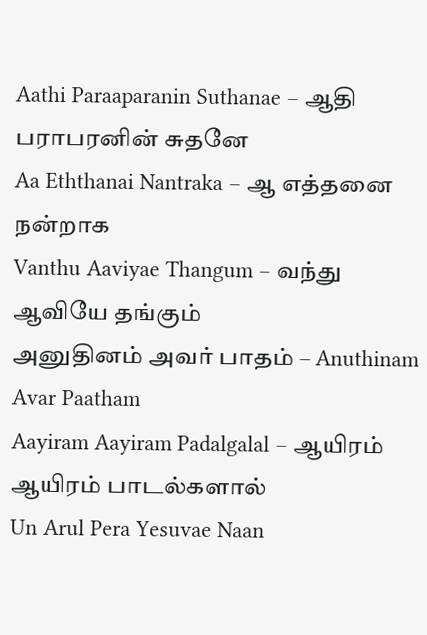Aathi Paraaparanin Suthanae – ஆதி பராபரனின் சுதனே
Aa Eththanai Nantraka – ஆ எத்தனை நன்றாக
Vanthu Aaviyae Thangum – வந்து ஆவியே தங்கும்
அனுதினம் அவர் பாதம் – Anuthinam Avar Paatham
Aayiram Aayiram Padalgalal – ஆயிரம் ஆயிரம் பாடல்களால்
Un Arul Pera Yesuvae Naan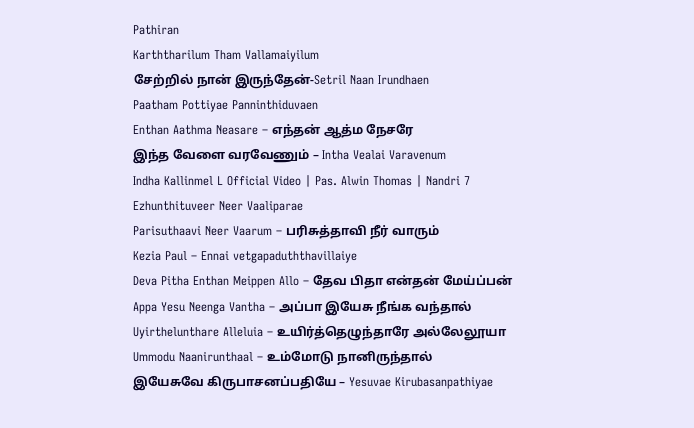Pathiran
Karththarilum Tham Vallamaiyilum
சேற்றில் நான் இருந்தேன்-Setril Naan Irundhaen
Paatham Pottiyae Panninthiduvaen
Enthan Aathma Neasare – எந்தன் ஆத்ம நேசரே
இந்த வேளை வரவேணும் – Intha Vealai Varavenum
Indha Kallinmel L Official Video | Pas. Alwin Thomas | Nandri 7
Ezhunthituveer Neer Vaaliparae
Parisuthaavi Neer Vaarum – பரிசுத்தாவி நீர் வாரும்
Kezia Paul – Ennai vetgapaduththavillaiye
Deva Pitha Enthan Meippen Allo – தேவ பிதா என்தன் மேய்ப்பன்
Appa Yesu Neenga Vantha – அப்பா இயேசு நீங்க வந்தால்
Uyirthelunthare Alleluia – உயிர்த்தெழுந்தாரே அல்லேலூயா
Ummodu Naanirunthaal – உம்மோடு நானிருந்தால்
இயேசுவே கிருபாசனப்பதியே – Yesuvae Kirubasanpathiyae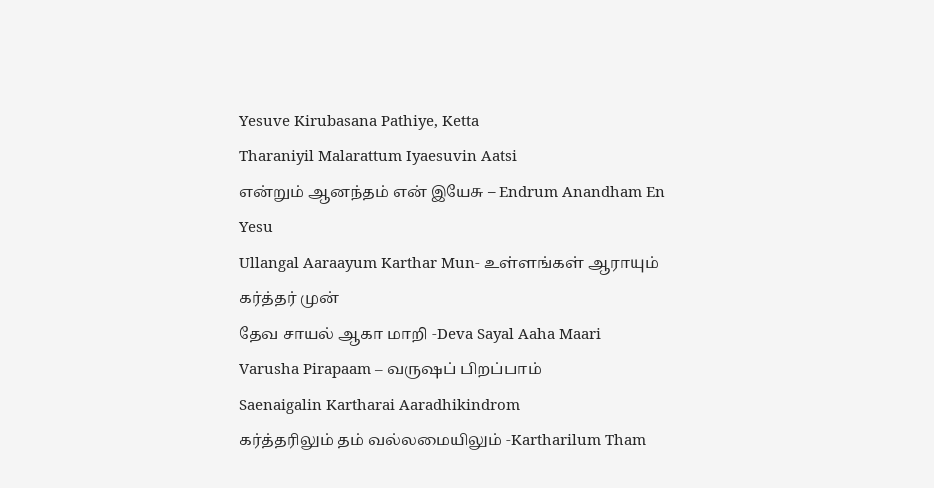Yesuve Kirubasana Pathiye, Ketta
Tharaniyil Malarattum Iyaesuvin Aatsi
என்றும் ஆனந்தம் என் இயேசு – Endrum Anandham En Yesu
Ullangal Aaraayum Karthar Mun- உள்ளங்கள் ஆராயும் கர்த்தர் முன்
தேவ சாயல் ஆகா மாறி -Deva Sayal Aaha Maari
Varusha Pirapaam – வருஷப் பிறப்பாம்
Saenaigalin Kartharai Aaradhikindrom
கர்த்தரிலும் தம் வல்லமையிலும் -Kartharilum Tham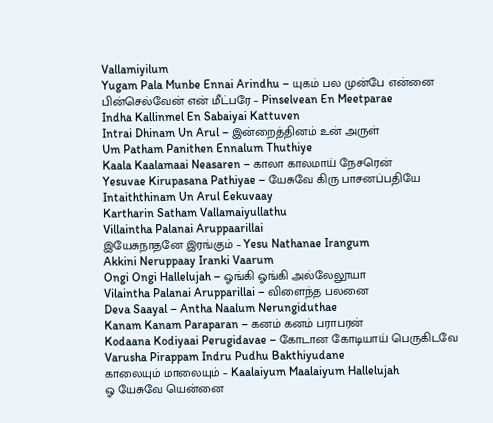Vallamiyilum
Yugam Pala Munbe Ennai Arindhu – யுகம் பல முன்பே என்னை
பின்செல்வேன் என் மீட்பரே – Pinselvean En Meetparae
Indha Kallinmel En Sabaiyai Kattuven
Intrai Dhinam Un Arul – இன்றைத்தினம் உன் அருள்
Um Patham Panithen Ennalum Thuthiye
Kaala Kaalamaai Neasaren – காலா காலமாய் நேசரென்
Yesuvae Kirupasana Pathiyae – யேசுவே கிரு பாசனப்பதியே
Intaiththinam Un Arul Eekuvaay
Kartharin Satham Vallamaiyullathu
Villaintha Palanai Aruppaarillai
இயேசுநாதனே இரங்கும் – Yesu Nathanae Irangum
Akkini Neruppaay Iranki Vaarum
Ongi Ongi Hallelujah – ஓங்கி ஓங்கி அல்லேலூயா
Vilaintha Palanai Arupparillai – விளைந்த பலனை
Deva Saayal – Antha Naalum Nerungiduthae
Kanam Kanam Paraparan – கனம் கனம் பராபரன்
Kodaana Kodiyaai Perugidavae – கோடான கோடியாய் பெருகிடவே
Varusha Pirappam Indru Pudhu Bakthiyudane
காலையும் மாலையும் – Kaalaiyum Maalaiyum Hallelujah
ஓ யேசுவே யென்னை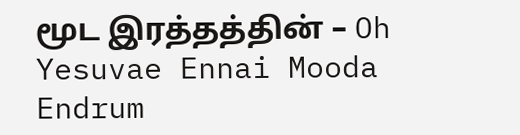மூட இரத்தத்தின் – Oh Yesuvae Ennai Mooda
Endrum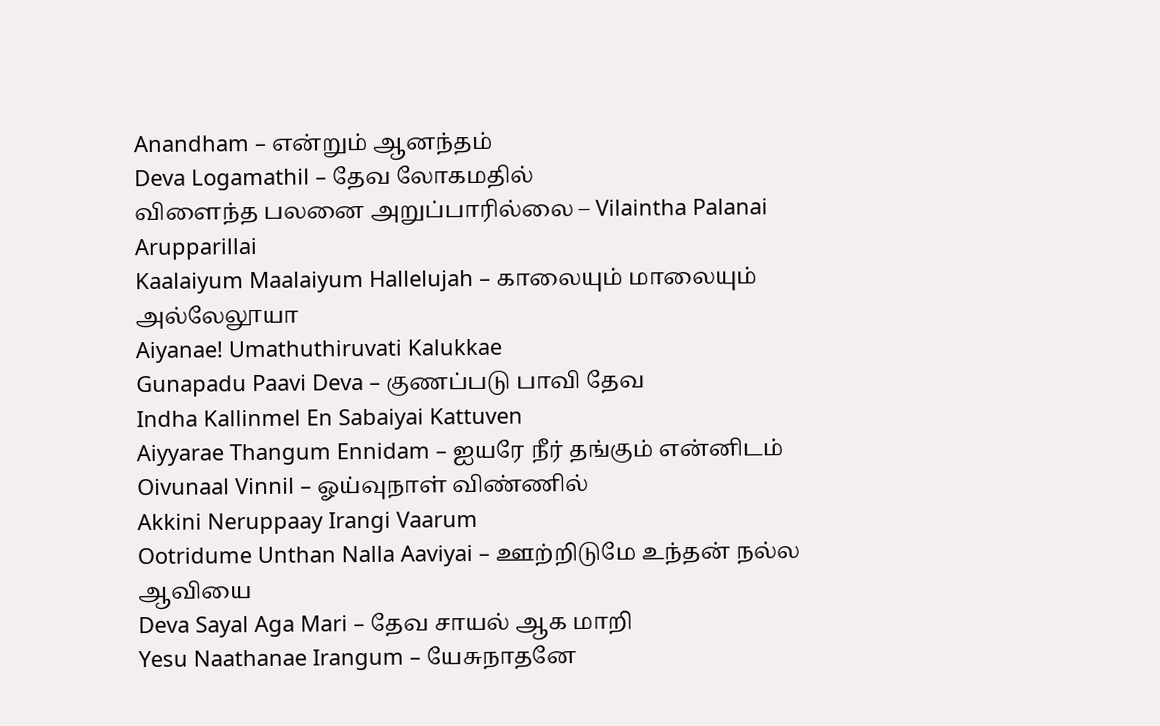Anandham – என்றும் ஆனந்தம்
Deva Logamathil – தேவ லோகமதில்
விளைந்த பலனை அறுப்பாரில்லை – Vilaintha Palanai Arupparillai
Kaalaiyum Maalaiyum Hallelujah – காலையும் மாலையும் அல்லேலூயா
Aiyanae! Umathuthiruvati Kalukkae
Gunapadu Paavi Deva – குணப்படு பாவி தேவ
Indha Kallinmel En Sabaiyai Kattuven
Aiyyarae Thangum Ennidam – ஐயரே நீர் தங்கும் என்னிடம்
Oivunaal Vinnil – ஓய்வுநாள் விண்ணில்
Akkini Neruppaay Irangi Vaarum
Ootridume Unthan Nalla Aaviyai – ஊற்றிடுமே உந்தன் நல்ல ஆவியை
Deva Sayal Aga Mari – தேவ சாயல் ஆக மாறி
Yesu Naathanae Irangum – யேசுநாதனே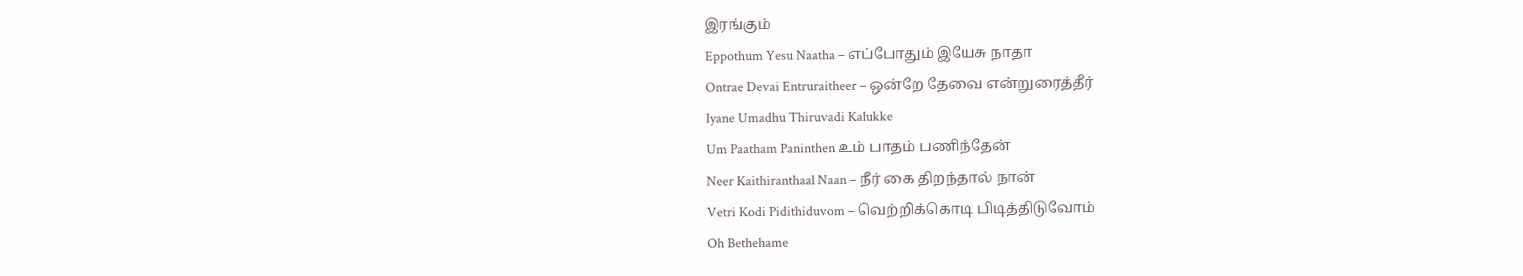இரங்கும்
Eppothum Yesu Naatha – எப்போதும் இயேசு நாதா
Ontrae Devai Entruraitheer – ஒன்றே தேவை என்றுரைத்தீர்
Iyane Umadhu Thiruvadi Kalukke
Um Paatham Paninthen உம் பாதம் பணிந்தேன்
Neer Kaithiranthaal Naan – நீர் கை திறந்தால் நான்
Vetri Kodi Pidithiduvom – வெற்றிக்கொடி பிடித்திடுவோம்
Oh Bethehame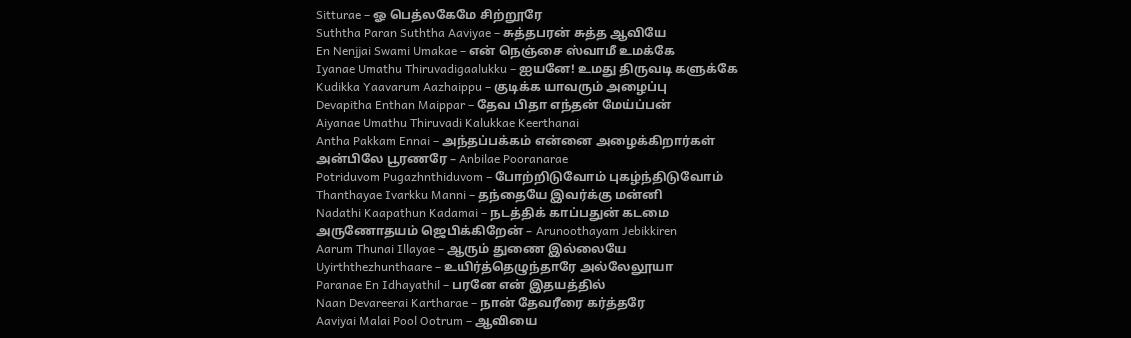Sitturae – ஓ பெத்லகேமே சிற்றூரே
Suththa Paran Suththa Aaviyae – சுத்தபரன் சுத்த ஆவியே
En Nenjjai Swami Umakae – என் நெஞ்சை ஸ்வாமீ உமக்கே
Iyanae Umathu Thiruvadigaalukku – ஐயனே! உமது திருவடி களுக்கே
Kudikka Yaavarum Aazhaippu – குடிக்க யாவரும் அழைப்பு
Devapitha Enthan Maippar – தேவ பிதா எந்தன் மேய்ப்பன்
Aiyanae Umathu Thiruvadi Kalukkae Keerthanai
Antha Pakkam Ennai – அந்தப்பக்கம் என்னை அழைக்கிறார்கள்
அன்பிலே பூரணரே – Anbilae Pooranarae
Potriduvom Pugazhnthiduvom – போற்றிடுவோம் புகழ்ந்திடுவோம்
Thanthayae Ivarkku Manni – தந்தையே இவர்க்கு மன்னி
Nadathi Kaapathun Kadamai – நடத்திக் காப்பதுன் கடமை
அருணோதயம் ஜெபிக்கிறேன் – Arunoothayam Jebikkiren
Aarum Thunai Illayae – ஆரும் துணை இல்லையே
Uyirththezhunthaare – உயிர்த்தெழுந்தாரே அல்லேலூயா
Paranae En Idhayathil – பரனே என் இதயத்தில்
Naan Devareerai Kartharae – நான் தேவரீரை கர்த்தரே
Aaviyai Malai Pool Ootrum – ஆவியை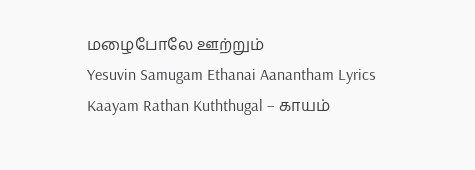மழைபோலே ஊற்றும்
Yesuvin Samugam Ethanai Aanantham Lyrics
Kaayam Rathan Kuththugal – காயம்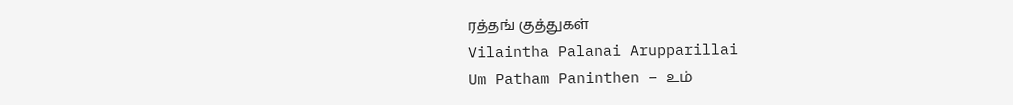ரத்தங் குத்துகள்
Vilaintha Palanai Arupparillai
Um Patham Paninthen – உம்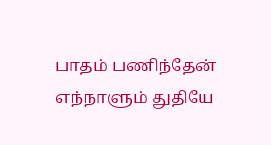பாதம் பணிந்தேன் எந்நாளும் துதியே